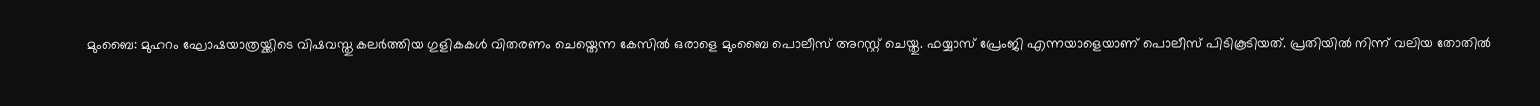മുംബൈ: മുഹറം ഘോഷയാത്രയ്ക്കിടെ വിഷവസ്തു കലർത്തിയ ഗുളികകൾ വിതരണം ചെയ്തെന്ന കേസിൽ ഒരാളെ മുംബൈ പൊലീസ് അറസ്റ്റ് ചെയ്തു. ഫയ്യാസ് പ്രേംജി എന്നയാളെയാണ് പൊലീസ് പിടികൂടിയത്. പ്രതിയിൽ നിന്ന് വലിയ തോതിൽ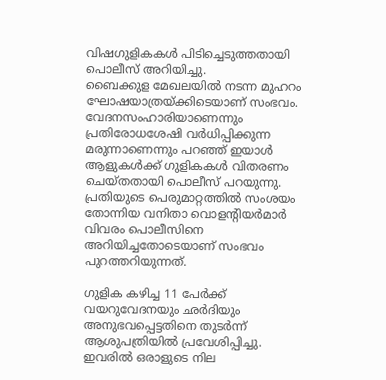വിഷഗുളികകൾ പിടിച്ചെടുത്തതായി പൊലീസ് അറിയിച്ചു.
ബൈക്കുള മേഖലയിൽ നടന്ന മുഹറം ഘോഷയാത്രയ്ക്കിടെയാണ് സംഭവം. വേദനസംഹാരിയാണെന്നും പ്രതിരോധശേഷി വർധിപ്പിക്കുന്ന മരുന്നാണെന്നും പറഞ്ഞ് ഇയാൾ ആളുകൾക്ക് ഗുളികകൾ വിതരണം ചെയ്തതായി പൊലീസ് പറയുന്നു. പ്രതിയുടെ പെരുമാറ്റത്തിൽ സംശയം തോന്നിയ വനിതാ വൊളന്റിയർമാർ വിവരം പൊലീസിനെ അറിയിച്ചതോടെയാണ് സംഭവം പുറത്തറിയുന്നത്.

ഗുളിക കഴിച്ച 11 പേർക്ക് വയറുവേദനയും ഛർദിയും അനുഭവപ്പെട്ടതിനെ തുടർന്ന് ആശുപത്രിയിൽ പ്രവേശിപ്പിച്ചു. ഇവരിൽ ഒരാളുടെ നില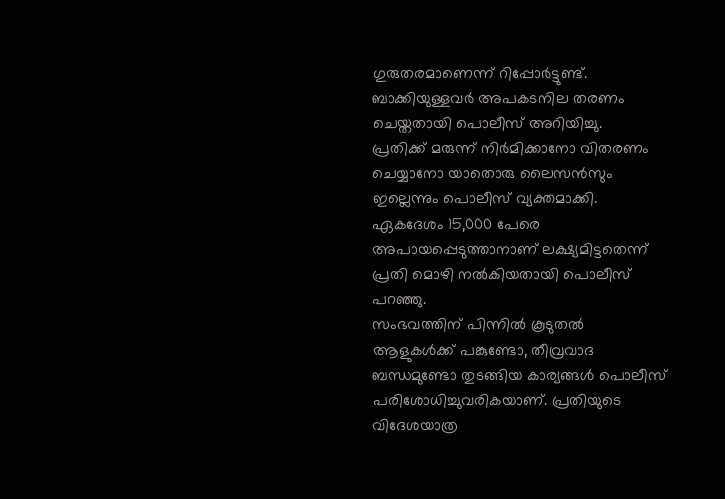ഗുരുതരമാണെന്ന് റിപ്പോർട്ടുണ്ട്. ബാക്കിയുള്ളവർ അപകടനില തരണം ചെയ്തതായി പൊലീസ് അറിയിച്ചു.
പ്രതിക്ക് മരുന്ന് നിർമിക്കാനോ വിതരണം ചെയ്യാനോ യാതൊരു ലൈസൻസും ഇല്ലെന്നും പൊലീസ് വ്യക്തമാക്കി. ഏകദേശം 15,000 പേരെ അപായപ്പെടുത്താനാണ് ലക്ഷ്യമിട്ടതെന്ന് പ്രതി മൊഴി നൽകിയതായി പൊലീസ് പറഞ്ഞു.
സംഭവത്തിന് പിന്നിൽ കൂടുതൽ ആളുകൾക്ക് പങ്കുണ്ടോ, തീവ്രവാദ ബന്ധമുണ്ടോ തുടങ്ങിയ കാര്യങ്ങൾ പൊലീസ് പരിശോധിച്ചുവരികയാണ്. പ്രതിയുടെ വിദേശയാത്ര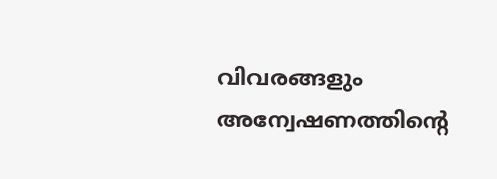വിവരങ്ങളും അന്വേഷണത്തിന്റെ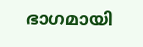ഭാഗമായി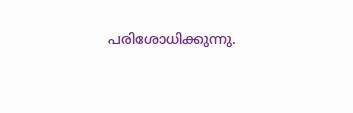പരിശോധിക്കുന്നു.